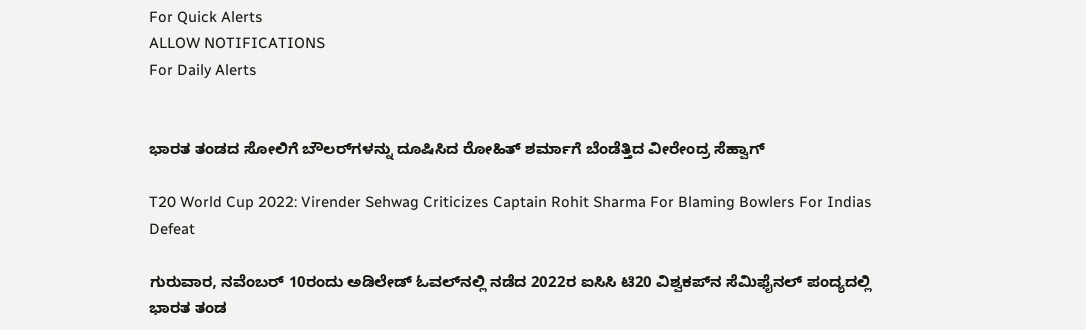For Quick Alerts
ALLOW NOTIFICATIONS
For Daily Alerts


ಭಾರತ ತಂಡದ ಸೋಲಿಗೆ ಬೌಲರ್‌ಗಳನ್ನು ದೂಷಿಸಿದ ರೋಹಿತ್ ಶರ್ಮಾಗೆ ಬೆಂಡೆತ್ತಿದ ವೀರೇಂದ್ರ ಸೆಹ್ವಾಗ್

T20 World Cup 2022: Virender Sehwag Criticizes Captain Rohit Sharma For Blaming Bowlers For Indias Defeat

ಗುರುವಾರ, ನವೆಂಬರ್ 10ರಂದು ಅಡಿಲೇಡ್ ಓವಲ್‌ನಲ್ಲಿ ನಡೆದ 2022ರ ಐಸಿಸಿ ಟಿ20 ವಿಶ್ವಕಪ್‌ನ ಸೆಮಿಫೈನಲ್ ಪಂದ್ಯದಲ್ಲಿ ಭಾರತ ತಂಡ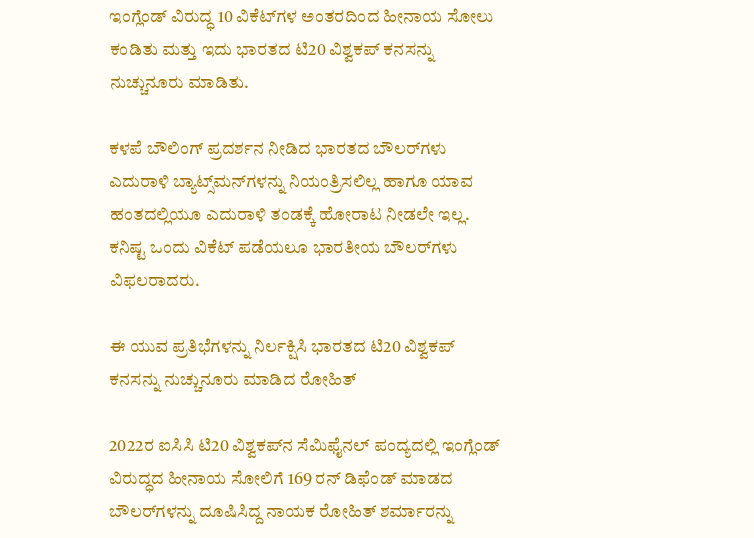ಇಂಗ್ಲೆಂಡ್ ವಿರುದ್ಧ 10 ವಿಕೆಟ್‌ಗಳ ಅಂತರದಿಂದ ಹೀನಾಯ ಸೋಲು ಕಂಡಿತು ಮತ್ತು ಇದು ಭಾರತದ ಟಿ20 ವಿಶ್ವಕಪ್ ಕನಸನ್ನು ನುಚ್ಚುನೂರು ಮಾಡಿತು.

ಕಳಪೆ ಬೌಲಿಂಗ್ ಪ್ರದರ್ಶನ ನೀಡಿದ ಭಾರತದ ಬೌಲರ್‌ಗಳು ಎದುರಾಳಿ ಬ್ಯಾಟ್ಸ್‌ಮನ್‌ಗಳನ್ನು ನಿಯಂತ್ರಿಸಲಿಲ್ಲ ಹಾಗೂ ಯಾವ ಹಂತದಲ್ಲಿಯೂ ಎದುರಾಳಿ ತಂಡಕ್ಕೆ ಹೋರಾಟ ನೀಡಲೇ ಇಲ್ಲ. ಕನಿಷ್ಟ ಒಂದು ವಿಕೆಟ್ ಪಡೆಯಲೂ ಭಾರತೀಯ ಬೌಲರ್‌ಗಳು ವಿಫಲರಾದರು.

ಈ ಯುವ ಪ್ರತಿಭೆಗಳನ್ನು ನಿರ್ಲಕ್ಷಿಸಿ ಭಾರತದ ಟಿ20 ವಿಶ್ವಕಪ್ ಕನಸನ್ನು ನುಚ್ಚುನೂರು ಮಾಡಿದ ರೋಹಿತ್

2022ರ ಐಸಿಸಿ ಟಿ20 ವಿಶ್ವಕಪ್‌ನ ಸೆಮಿಫೈನಲ್ ಪಂದ್ಯದಲ್ಲಿ ಇಂಗ್ಲೆಂಡ್ ವಿರುದ್ಧದ ಹೀನಾಯ ಸೋಲಿಗೆ 169 ರನ್ ಡಿಫೆಂಡ್ ಮಾಡದ ಬೌಲರ್‌ಗಳನ್ನು ದೂಷಿಸಿದ್ದ ನಾಯಕ ರೋಹಿತ್ ಶರ್ಮಾರನ್ನು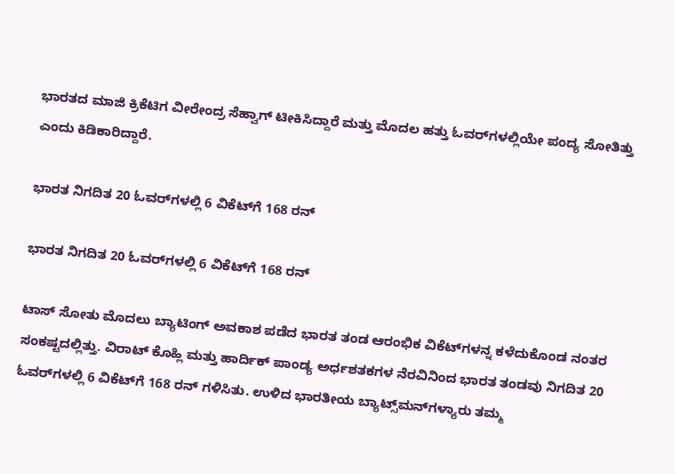ಭಾರತದ ಮಾಜಿ ಕ್ರಿಕೆಟಿಗ ವೀರೇಂದ್ರ ಸೆಹ್ವಾಗ್ ಟೀಕಿಸಿದ್ದಾರೆ ಮತ್ತು ಮೊದಲ ಹತ್ತು ಓವರ್‌ಗಳಲ್ಲಿಯೇ ಪಂದ್ಯ ಸೋತಿತ್ತು ಎಂದು ಕಿಡಿಕಾರಿದ್ದಾರೆ.

ಭಾರತ ನಿಗದಿತ 20 ಓವರ್‌ಗಳಲ್ಲಿ 6 ವಿಕೆಟ್‌ಗೆ 168 ರನ್

ಭಾರತ ನಿಗದಿತ 20 ಓವರ್‌ಗಳಲ್ಲಿ 6 ವಿಕೆಟ್‌ಗೆ 168 ರನ್

ಟಾಸ್ ಸೋತು ಮೊದಲು ಬ್ಯಾಟಿಂಗ್ ಅವಕಾಶ ಪಡೆದ ಭಾರತ ತಂಡ ಆರಂಭಿಕ ವಿಕೆಟ್‌ಗಳನ್ನ ಕಳೆದುಕೊಂಡ ನಂತರ ಸಂಕಷ್ಟದಲ್ಲಿತ್ತು. ವಿರಾಟ್ ಕೊಹ್ಲಿ ಮತ್ತು ಹಾರ್ದಿಕ್ ಪಾಂಡ್ಯ ಅರ್ಧಶತಕಗಳ ನೆರವಿನಿಂದ ಭಾರತ ತಂಡವು ನಿಗದಿತ 20 ಓವರ್‌ಗಳಲ್ಲಿ 6 ವಿಕೆಟ್‌ಗೆ 168 ರನ್ ಗಳಿಸಿತು. ಉಳಿದ ಭಾರತೀಯ ಬ್ಯಾಟ್ಸ್‌ಮನ್‌ಗಳ್ಯಾರು ತಮ್ಮ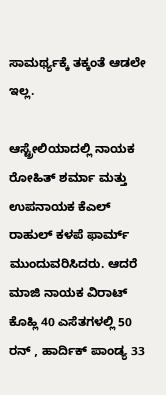ಸಾಮರ್ಥ್ಯಕ್ಕೆ ತಕ್ಕಂತೆ ಆಡಲೇ ಇಲ್ಲ.

ಆಸ್ಟ್ರೇಲಿಯಾದಲ್ಲಿ ನಾಯಕ ರೋಹಿತ್ ಶರ್ಮಾ ಮತ್ತು ಉಪನಾಯಕ ಕೆಎಲ್ ರಾಹುಲ್ ಕಳಪೆ ಫಾರ್ಮ್ ಮುಂದುವರಿಸಿದರು. ಆದರೆ ಮಾಜಿ ನಾಯಕ ವಿರಾಟ್ ಕೊಹ್ಲಿ 40 ಎಸೆತಗಳಲ್ಲಿ 50 ರನ್ , ಹಾರ್ದಿಕ್ ಪಾಂಡ್ಯ 33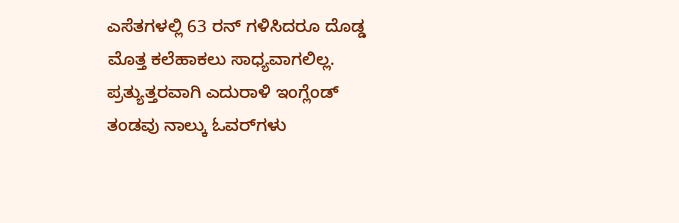ಎಸೆತಗಳಲ್ಲಿ 63 ರನ್ ಗಳಿಸಿದರೂ ದೊಡ್ಡ ಮೊತ್ತ ಕಲೆಹಾಕಲು ಸಾಧ್ಯವಾಗಲಿಲ್ಲ. ಪ್ರತ್ಯುತ್ತರವಾಗಿ ಎದುರಾಳಿ ಇಂಗ್ಲೆಂಡ್ ತಂಡವು ನಾಲ್ಕು ಓವರ್‌ಗಳು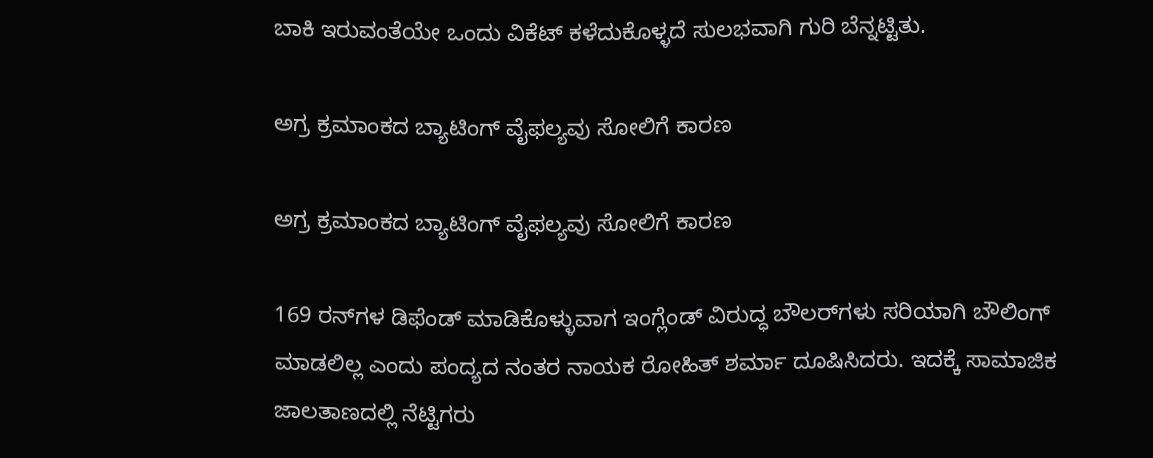ಬಾಕಿ ಇರುವಂತೆಯೇ ಒಂದು ವಿಕೆಟ್‌ ಕಳೆದುಕೊಳ್ಳದೆ ಸುಲಭವಾಗಿ ಗುರಿ ಬೆನ್ನಟ್ಟಿತು.

ಅಗ್ರ ಕ್ರಮಾಂಕದ ಬ್ಯಾಟಿಂಗ್ ವೈಫಲ್ಯವು ಸೋಲಿಗೆ ಕಾರಣ

ಅಗ್ರ ಕ್ರಮಾಂಕದ ಬ್ಯಾಟಿಂಗ್ ವೈಫಲ್ಯವು ಸೋಲಿಗೆ ಕಾರಣ

169 ರನ್‌ಗಳ ಡಿಫೆಂಡ್ ಮಾಡಿಕೊಳ್ಳುವಾಗ ಇಂಗ್ಲೆಂಡ್ ವಿರುದ್ಧ ಬೌಲರ್‌ಗಳು ಸರಿಯಾಗಿ ಬೌಲಿಂಗ್ ಮಾಡಲಿಲ್ಲ ಎಂದು ಪಂದ್ಯದ ನಂತರ ನಾಯಕ ರೋಹಿತ್ ಶರ್ಮಾ ದೂಷಿಸಿದರು. ಇದಕ್ಕೆ ಸಾಮಾಜಿಕ ಜಾಲತಾಣದಲ್ಲಿ ನೆಟ್ಟಿಗರು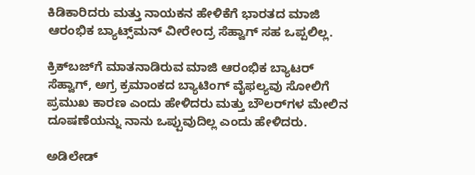ಕಿಡಿಕಾರಿದರು ಮತ್ತು ನಾಯಕನ ಹೇಳಿಕೆಗೆ ಭಾರತದ ಮಾಜಿ ಆರಂಭಿಕ ಬ್ಯಾಟ್ಸ್‌ಮನ್ ವೀರೇಂದ್ರ ಸೆಹ್ವಾಗ್ ಸಹ ಒಪ್ಪಲಿಲ್ಲ.

ಕ್ರಿಕ್‌ಬಜ್‌ಗೆ ಮಾತನಾಡಿರುವ ಮಾಜಿ ಆರಂಭಿಕ ಬ್ಯಾಟರ್ ಸೆಹ್ವಾಗ್, ಅಗ್ರ ಕ್ರಮಾಂಕದ ಬ್ಯಾಟಿಂಗ್ ವೈಫಲ್ಯವು ಸೋಲಿಗೆ ಪ್ರಮುಖ ಕಾರಣ ಎಂದು ಹೇಳಿದರು ಮತ್ತು ಬೌಲರ್‌ಗಳ ಮೇಲಿನ ದೂಷಣೆಯನ್ನು ನಾನು ಒಪ್ಪುವುದಿಲ್ಲ ಎಂದು ಹೇಳಿದರು.

ಅಡಿಲೇಡ್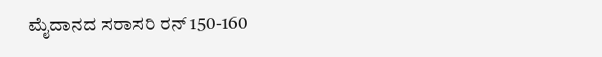ಮೈದಾನದ ಸರಾಸರಿ ರನ್ 150-160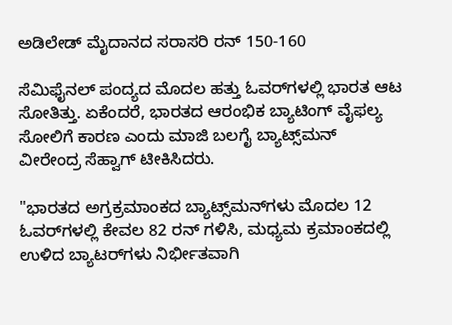ಅಡಿಲೇಡ್ ಮೈದಾನದ ಸರಾಸರಿ ರನ್ 150-160

ಸೆಮಿಫೈನಲ್ ಪಂದ್ಯದ ಮೊದಲ ಹತ್ತು ಓವರ್‌ಗಳಲ್ಲಿ ಭಾರತ ಆಟ ಸೋತಿತ್ತು. ಏಕೆಂದರೆ, ಭಾರತದ ಆರಂಭಿಕ ಬ್ಯಾಟಿಂಗ್ ವೈಫಲ್ಯ ಸೋಲಿಗೆ ಕಾರಣ ಎಂದು ಮಾಜಿ ಬಲಗೈ ಬ್ಯಾಟ್ಸ್‌ಮನ್ ವೀರೇಂದ್ರ ಸೆಹ್ವಾಗ್ ಟೀಕಿಸಿದರು.

"ಭಾರತದ ಅಗ್ರಕ್ರಮಾಂಕದ ಬ್ಯಾಟ್ಸ್‌ಮನ್‌ಗಳು ಮೊದಲ 12 ಓವರ್‌ಗಳಲ್ಲಿ ಕೇವಲ 82 ರನ್ ಗಳಿಸಿ, ಮಧ್ಯಮ ಕ್ರಮಾಂಕದಲ್ಲಿ ಉಳಿದ ಬ್ಯಾಟರ್‌ಗಳು ನಿರ್ಭೀತವಾಗಿ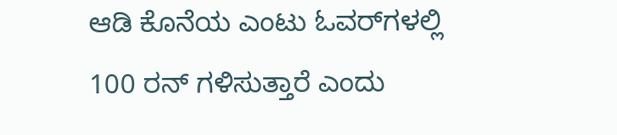ಆಡಿ ಕೊನೆಯ ಎಂಟು ಓವರ್‌ಗಳಲ್ಲಿ 100 ರನ್ ಗಳಿಸುತ್ತಾರೆ ಎಂದು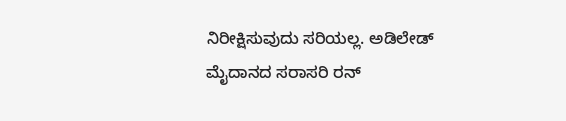ನಿರೀಕ್ಷಿಸುವುದು ಸರಿಯಲ್ಲ. ಅಡಿಲೇಡ್ ಮೈದಾನದ ಸರಾಸರಿ ರನ್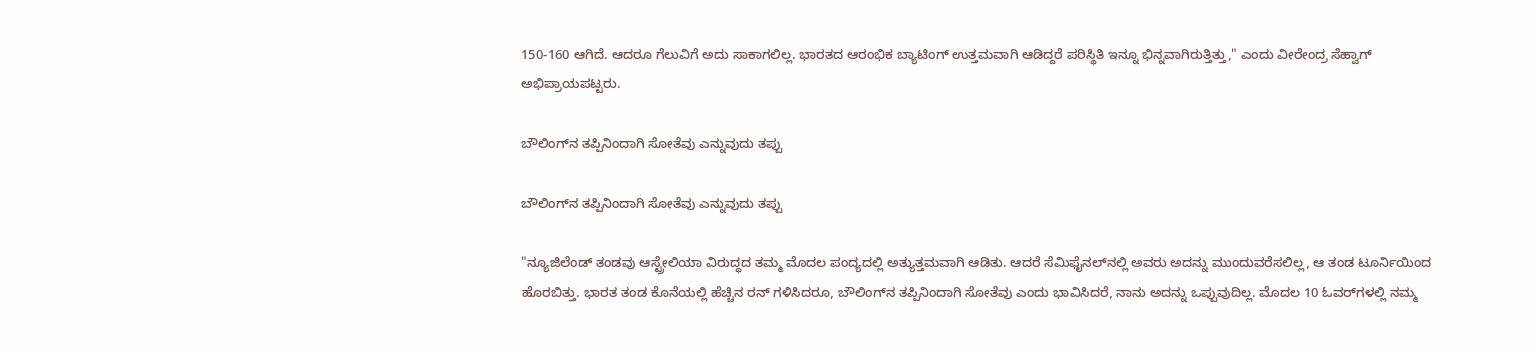150-160 ಆಗಿದೆ. ಆದರೂ ಗೆಲುವಿಗೆ ಅದು ಸಾಕಾಗಲಿಲ್ಲ. ಭಾರತದ ಆರಂಭಿಕ ಬ್ಯಾಟಿಂಗ್ ಉತ್ತಮವಾಗಿ ಆಡಿದ್ದರೆ ಪರಿಸ್ಥಿತಿ ಇನ್ನೂ ಭಿನ್ನವಾಗಿರುತ್ತಿತ್ತು," ಎಂದು ವೀರೇಂದ್ರ ಸೆಹ್ವಾಗ್ ಅಭಿಪ್ರಾಯಪಟ್ಟರು.

ಬೌಲಿಂಗ್‌ನ ತಪ್ಪಿನಿಂದಾಗಿ ಸೋತೆವು ಎನ್ನುವುದು ತಪ್ಪು

ಬೌಲಿಂಗ್‌ನ ತಪ್ಪಿನಿಂದಾಗಿ ಸೋತೆವು ಎನ್ನುವುದು ತಪ್ಪು

"ನ್ಯೂಜಿಲೆಂಡ್ ತಂಡವು ಆಸ್ಟ್ರೇಲಿಯಾ ವಿರುದ್ಧದ ತಮ್ಮ ಮೊದಲ ಪಂದ್ಯದಲ್ಲಿ ಅತ್ಯುತ್ತಮವಾಗಿ ಆಡಿತು. ಆದರೆ ಸೆಮಿಫೈನಲ್‌ನಲ್ಲಿ ಅವರು ಅದನ್ನು ಮುಂದುವರೆಸಲಿಲ್ಲ, ಆ ತಂಡ ಟೂರ್ನಿಯಿಂದ ಹೊರಬಿತ್ತು. ಭಾರತ ತಂಡ ಕೊನೆಯಲ್ಲಿ ಹೆಚ್ಚಿನ ರನ್ ಗಳಿಸಿದರೂ, ಬೌಲಿಂಗ್‌ನ ತಪ್ಪಿನಿಂದಾಗಿ ಸೋತೆವು ಎಂದು ಭಾವಿಸಿದರೆ, ನಾನು ಅದನ್ನು ಒಪ್ಪುವುದಿಲ್ಲ. ಮೊದಲ 10 ಓವರ್‌ಗಳಲ್ಲಿ ನಮ್ಮ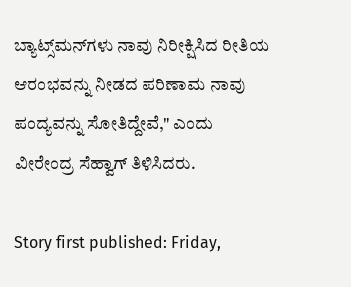ಬ್ಯಾಟ್ಸ್‌ಮನ್‌ಗಳು ನಾವು ನಿರೀಕ್ಷಿಸಿದ ರೀತಿಯ ಆರಂಭವನ್ನು ನೀಡದ ಪರಿಣಾಮ ನಾವು ಪಂದ್ಯವನ್ನು ಸೋತಿದ್ದೇವೆ," ಎಂದು ವೀರೇಂದ್ರ ಸೆಹ್ವಾಗ್ ತಿಳಿಸಿದರು.

Story first published: Friday,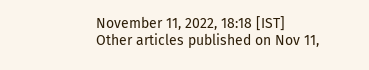November 11, 2022, 18:18 [IST]
Other articles published on Nov 11,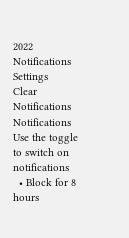2022
Notifications
Settings
Clear Notifications
Notifications
Use the toggle to switch on notifications
  • Block for 8 hours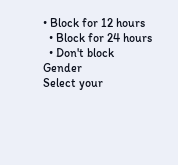• Block for 12 hours
  • Block for 24 hours
  • Don't block
Gender
Select your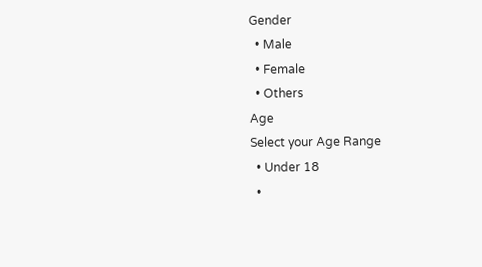Gender
  • Male
  • Female
  • Others
Age
Select your Age Range
  • Under 18
  •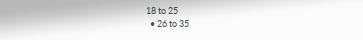18 to 25
  • 26 to 35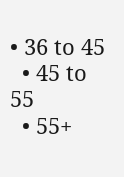• 36 to 45
  • 45 to 55
  • 55+